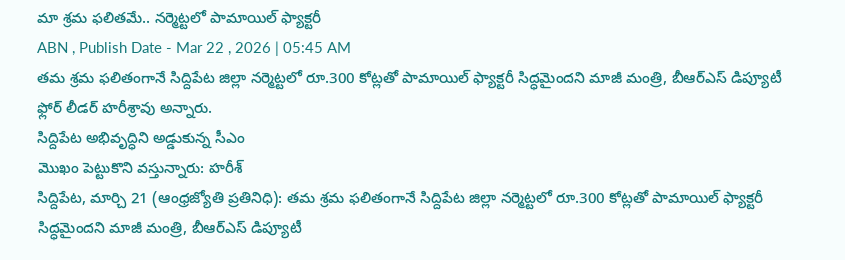మా శ్రమ ఫలితమే.. నర్మెట్టలో పామాయిల్ ఫ్యాక్టరీ
ABN , Publish Date - Mar 22 , 2026 | 05:45 AM
తమ శ్రమ ఫలితంగానే సిద్దిపేట జిల్లా నర్మెట్టలో రూ.300 కోట్లతో పామాయిల్ ఫ్యాక్టరీ సిద్ధమైందని మాజీ మంత్రి, బీఆర్ఎస్ డిప్యూటీ ఫ్లోర్ లీడర్ హరీశ్రావు అన్నారు.
సిద్దిపేట అభివృద్ధిని అడ్డుకున్న సీఎం
మొఖం పెట్టుకొని వస్తున్నారు: హరీశ్
సిద్దిపేట, మార్చి 21 (ఆంధ్రజ్యోతి ప్రతినిధి): తమ శ్రమ ఫలితంగానే సిద్దిపేట జిల్లా నర్మెట్టలో రూ.300 కోట్లతో పామాయిల్ ఫ్యాక్టరీ సిద్ధమైందని మాజీ మంత్రి, బీఆర్ఎస్ డిప్యూటీ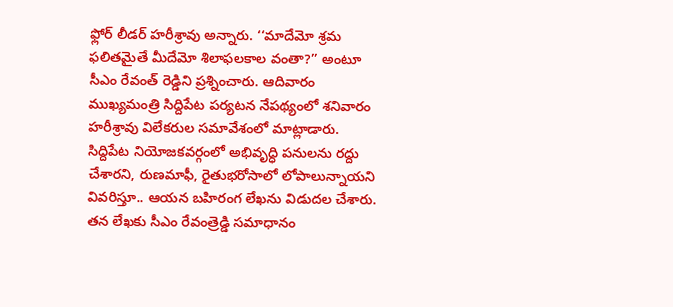ఫ్లోర్ లీడర్ హరీశ్రావు అన్నారు. ‘‘మాదేమో శ్రమ ఫలితమైతే మీదేమో శిలాఫలకాల వంతా?’’ అంటూ సీఎం రేవంత్ రెడ్డిని ప్రశ్నించారు. ఆదివారం ముఖ్యమంత్రి సిద్దిపేట పర్యటన నేపథ్యంలో శనివారం హరీశ్రావు విలేకరుల సమావేశంలో మాట్లాడారు. సిద్దిపేట నియోజకవర్గంలో అభివృద్ధి పనులను రద్దు చేశారని, రుణమాఫీ, రైతుభరోసాలో లోపాలున్నాయని వివరిస్తూ.. ఆయన బహిరంగ లేఖను విడుదల చేశారు. తన లేఖకు సీఎం రేవంత్రెడ్డి సమాధానం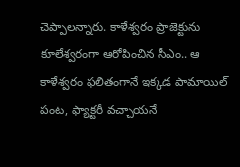చెప్పాలన్నారు. కాళేశ్వరం ప్రాజెక్టును కూలేశ్వరంగా ఆరోపించిన సీఎం.. ఆ కాళేశ్వరం ఫలితంగానే ఇక్కడ పామాయిల్ పంట, ఫ్యాక్టరీ వచ్చాయనే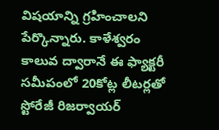విషయాన్ని గ్రహించాలని పేర్కొన్నారు. కాళేశ్వరం కాలువ ద్వారానే ఈ ఫ్యాక్టరీ సమీపంలో 20కోట్ల లీటర్లతో స్టోరేజీ రిజర్వాయర్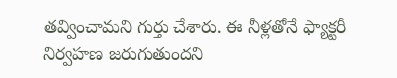తవ్వించామని గుర్తు చేశారు. ఈ నీళ్లతోనే ఫ్యాక్టరీ నిర్వహణ జరుగుతుందని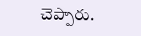చెప్పారు.